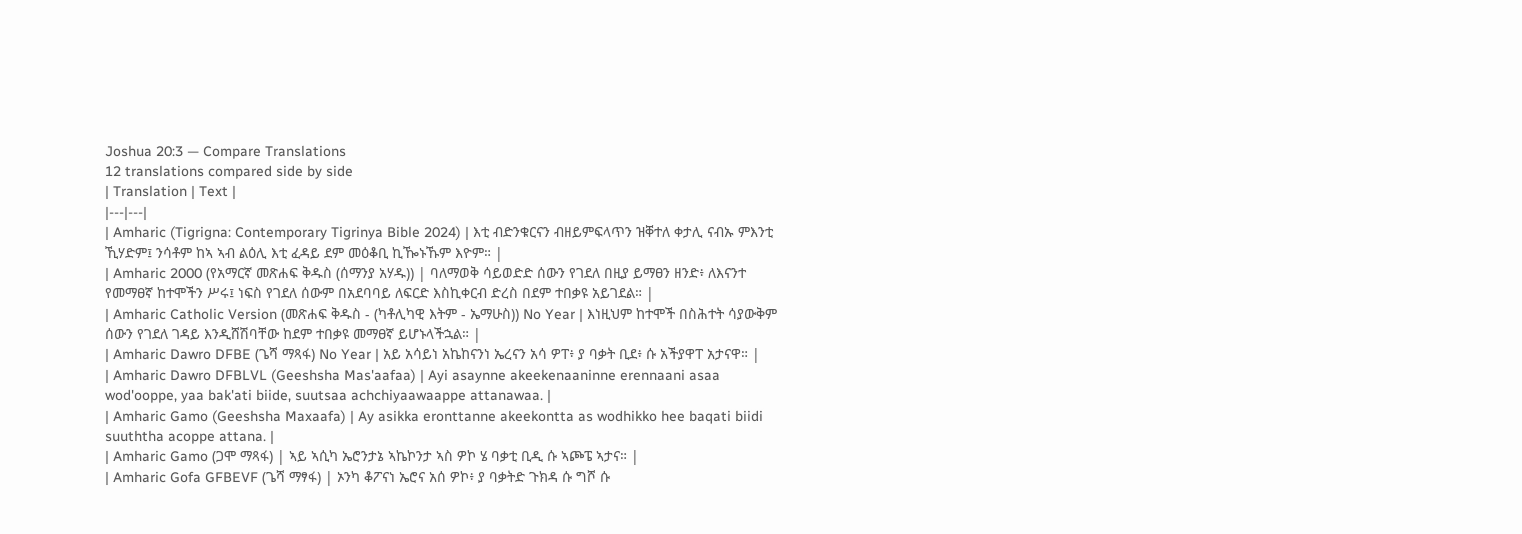Joshua 20:3 — Compare Translations
12 translations compared side by side
| Translation | Text |
|---|---|
| Amharic (Tigrigna: Contemporary Tigrinya Bible 2024) | እቲ ብድንቁርናን ብዘይምፍላጥን ዝቐተለ ቀታሊ ናብኡ ምእንቲ ኺሃድም፤ ንሳቶም ከኣ ኣብ ልዕሊ እቲ ፈዳይ ደም መዕቆቢ ኪዀኑኹም እዮም። |
| Amharic 2000 (የአማርኛ መጽሐፍ ቅዱስ (ሰማንያ አሃዱ)) | ባለማወቅ ሳይወድድ ሰውን የገደለ በዚያ ይማፀን ዘንድ፥ ለእናንተ የመማፀኛ ከተሞችን ሥሩ፤ ነፍስ የገደለ ሰውም በአደባባይ ለፍርድ እስኪቀርብ ድረስ በደም ተበቃዩ አይገደል። |
| Amharic Catholic Version (መጽሐፍ ቅዱስ - (ካቶሊካዊ እትም - ኤማሁስ)) No Year | እነዚህም ከተሞች በስሕተት ሳያውቅም ሰውን የገደለ ገዳይ እንዲሸሽባቸው ከደም ተበቃዩ መማፀኛ ይሆኑላችኋል። |
| Amharic Dawro DFBE (ጌሻ ማጻፋ) No Year | አይ አሳይነ አኬከናንነ ኤረናን አሳ ዎፐ፥ ያ ባቃት ቢደ፥ ሱ አችያዋፐ አታናዋ። |
| Amharic Dawro DFBLVL (Geeshsha Mas'aafaa) | Ayi asaynne akeekenaaninne erennaani asaa wod'ooppe, yaa bak'ati biide, suutsaa achchiyaawaappe attanawaa. |
| Amharic Gamo (Geeshsha Maxaafa) | Ay asikka eronttanne akeekontta as wodhikko hee baqati biidi suuththa acoppe attana. |
| Amharic Gamo (ጋሞ ማጻፋ) | ኣይ ኣሲካ ኤሮንታኔ ኣኬኮንታ ኣስ ዎኮ ሄ ባቃቲ ቢዲ ሱ ኣጮፔ ኣታና። |
| Amharic Gofa GFBEVF (ጌሻ ማፃፋ) | ኦንካ ቆፖናነ ኤሮና አሰ ዎኮ፥ ያ ባቃትድ ጉክዳ ሱ ግሾ ሱ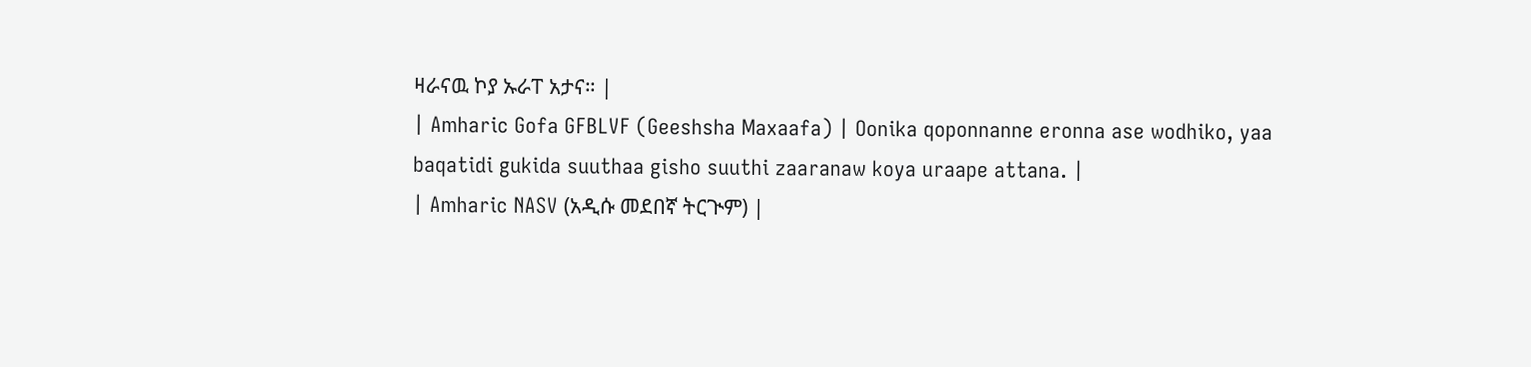ዛራናዉ ኮያ ኡራፐ አታና። |
| Amharic Gofa GFBLVF (Geeshsha Maxaafa) | Oonika qoponnanne eronna ase wodhiko, yaa baqatidi gukida suuthaa gisho suuthi zaaranaw koya uraape attana. |
| Amharic NASV (አዲሱ መደበኛ ትርጒም) |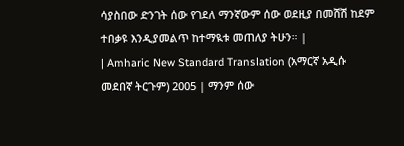ሳያስበው ድንገት ሰው የገደለ ማንኛውም ሰው ወደዚያ በመሸሽ ከደም ተበቃዩ እንዲያመልጥ ከተማዪቱ መጠለያ ትሁን። |
| Amharic New Standard Translation (አማርኛ አዲሱ መደበኛ ትርጉም) 2005 | ማንም ሰው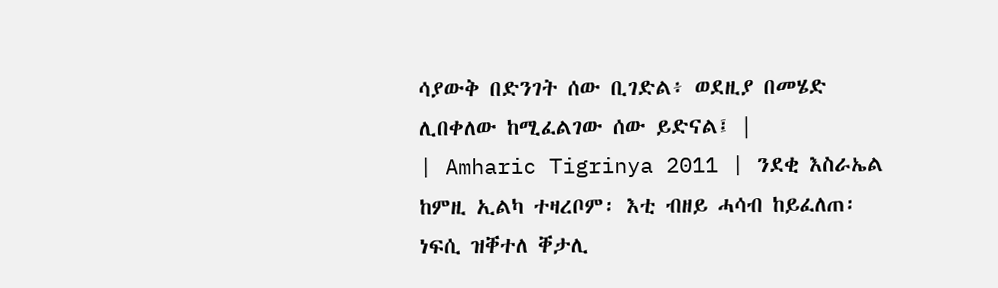ሳያውቅ በድንገት ሰው ቢገድል፥ ወደዚያ በመሄድ ሊበቀለው ከሚፈልገው ሰው ይድናል፤ |
| Amharic Tigrinya 2011 | ንደቂ እስራኤል ከምዚ ኢልካ ተዛረቦም፡ እቲ ብዘይ ሓሳብ ከይፈለጠ፡ ነፍሲ ዝቐተለ ቐታሊ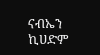ናብኤን ኪሀድም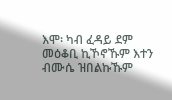እሞ፡ ካብ ፈዳይ ደም መዕቆቢ ኪኾኖኹም እተን ብሙሴ ዝበልኩኹም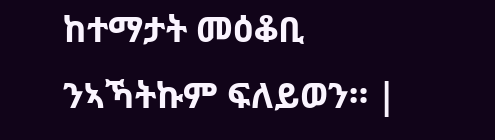ከተማታት መዕቆቢ ንኣኻትኩም ፍለይወን። |